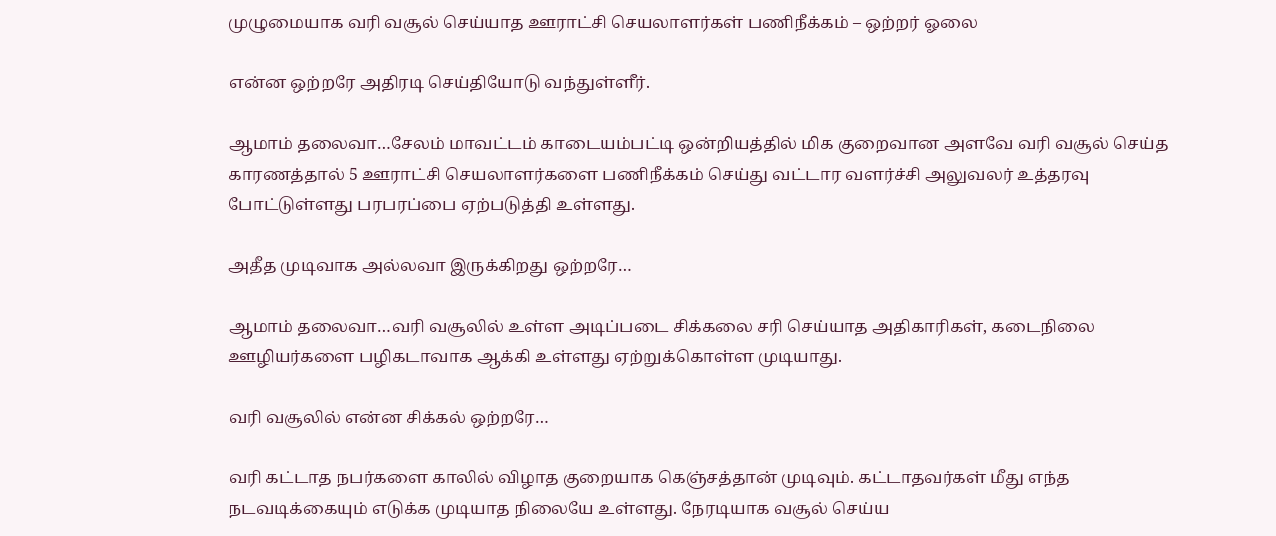முழுமையாக வரி வசூல் செய்யாத ஊராட்சி செயலாளர்கள் பணிநீக்கம் – ஒற்றர் ஓலை

என்ன ஒற்றரே அதிரடி செய்தியோடு வந்துள்ளீர்.

ஆமாம் தலைவா…சேலம் மாவட்டம் காடையம்பட்டி ஒன்றியத்தில் மிக குறைவான அளவே வரி வசூல் செய்த காரணத்தால் 5 ஊராட்சி செயலாளர்களை பணிநீக்கம் செய்து வட்டார வளர்ச்சி அலுவலர் உத்தரவு போட்டுள்ளது பரபரப்பை ஏற்படுத்தி உள்ளது.

அதீத முடிவாக அல்லவா இருக்கிறது ஒற்றரே…

ஆமாம் தலைவா…வரி வசூலில் உள்ள அடிப்படை சிக்கலை சரி செய்யாத அதிகாரிகள், கடைநிலை ஊழியர்களை பழிகடாவாக ஆக்கி உள்ளது ஏற்றுக்கொள்ள முடியாது.

வரி வசூலில் என்ன சிக்கல் ஒற்றரே…

வரி கட்டாத நபர்களை காலில் விழாத குறையாக கெஞ்சத்தான் முடிவும். கட்டாதவர்கள் மீது எந்த நடவடிக்கையும் எடுக்க முடியாத நிலையே உள்ளது. நேரடியாக வசூல் செய்ய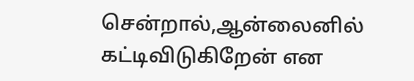சென்றால்,ஆன்லைனில் கட்டிவிடுகிறேன் என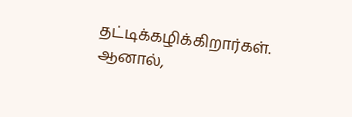தட்டிக்கழிக்கிறார்கள். ஆனால்,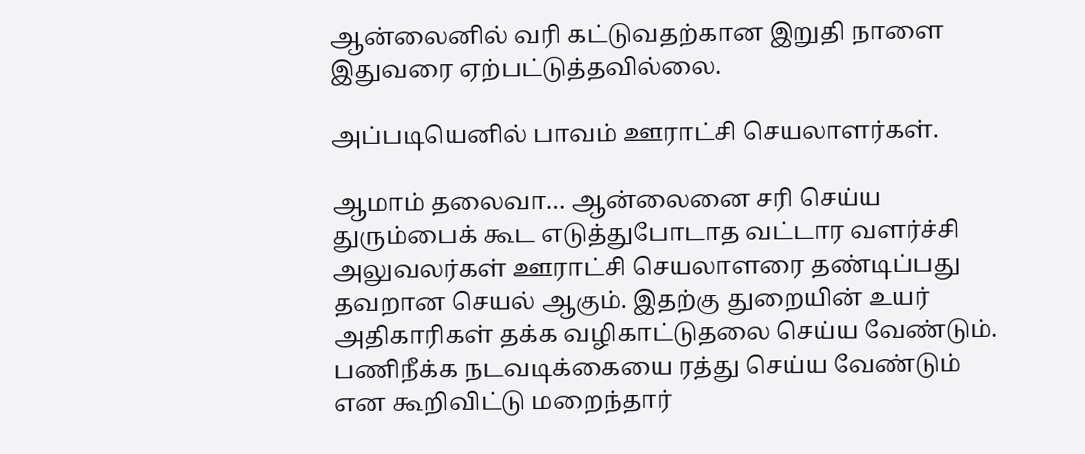ஆன்லைனில் வரி கட்டுவதற்கான இறுதி நாளை இதுவரை ஏற்பட்டுத்தவில்லை.

அப்படியெனில் பாவம் ஊராட்சி செயலாளர்கள்.

ஆமாம் தலைவா… ஆன்லைனை சரி செய்ய துரும்பைக் கூட எடுத்துபோடாத வட்டார வளர்ச்சி அலுவலர்கள் ஊராட்சி செயலாளரை தண்டிப்பது தவறான செயல் ஆகும். இதற்கு துறையின் உயர் அதிகாரிகள் தக்க வழிகாட்டுதலை செய்ய வேண்டும். பணிநீக்க நடவடிக்கையை ரத்து செய்ய வேண்டும் என கூறிவிட்டு மறைந்தார்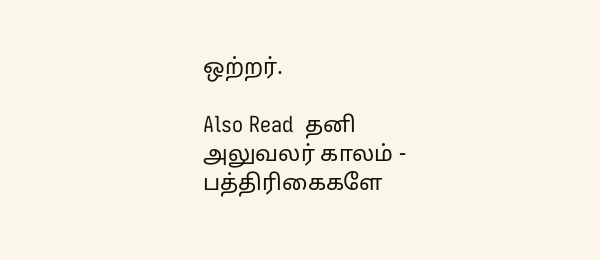ஒற்றர்.

Also Read  தனி அலுவலர் காலம் - பத்திரிகைகளே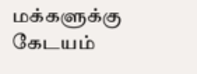மக்களுக்கு கேடயம்